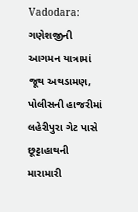Vadodara: ગણેશજીની આગમન યાત્રામાં જૂથ અથડામણ, પોલીસની હાજરીમાં લહેરીપુરા ગેટ પાસે છૂટ્ટાહાથની મારામારી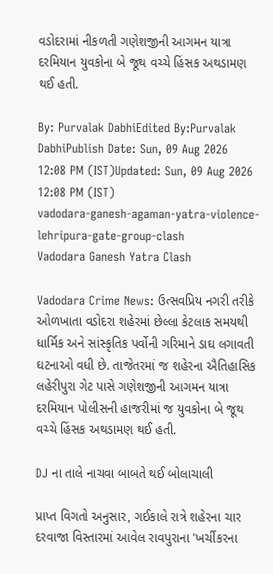વડોદરામાં નીકળતી ગણેશજીની આગમન યાત્રા દરમિયાન યુવકોના બે જૂથ વચ્ચે હિંસક અથડામણ થઈ હતી.

By: Purvalak DabhiEdited By:Purvalak DabhiPublish Date: Sun, 09 Aug 2026 12:08 PM (IST)Updated: Sun, 09 Aug 2026 12:08 PM (IST)
vadodara-ganesh-agaman-yatra-violence-lehripura-gate-group-clash
Vadodara Ganesh Yatra Clash

Vadodara Crime News: ઉત્સવપ્રિય નગરી તરીકે ઓળખાતા વડોદરા શહેરમાં છેલ્લા કેટલાક સમયથી ધાર્મિક અને સાંસ્કૃતિક પર્વોની ગરિમાને ડાઘ લગાવતી ઘટનાઓ વધી છે. તાજેતરમાં જ શહેરના ઐતિહાસિક લહેરીપુરા ગેટ પાસે ગણેશજીની આગમન યાત્રા દરમિયાન પોલીસની હાજરીમાં જ યુવકોના બે જૂથ વચ્ચે હિંસક અથડામણ થઈ હતી.

DJ ના તાલે નાચવા બાબતે થઈ બોલાચાલી

પ્રાપ્ત વિગતો અનુસાર, ગઈકાલે રાત્રે શહેરના ચાર દરવાજા વિસ્તારમાં આવેલ રાવપુરાના 'ખર્ચીકરના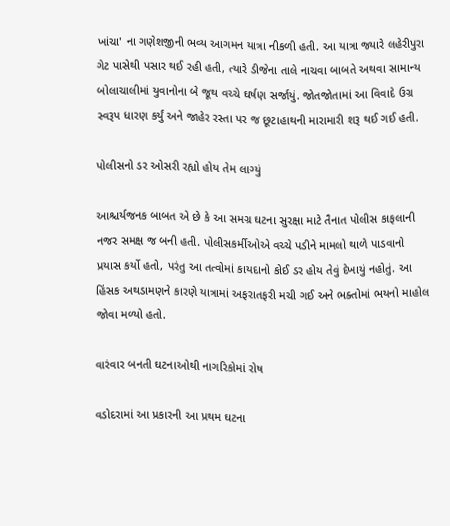ખાંચા' ના ગણેશજીની ભવ્ય આગમન યાત્રા નીકળી હતી. આ યાત્રા જ્યારે લહેરીપુરા ગેટ પાસેથી પસાર થઈ રહી હતી, ત્યારે ડીજેના તાલે નાચવા બાબતે અથવા સામાન્ય બોલાચાલીમાં યુવાનોના બે જૂથ વચ્ચે ઘર્ષણ સર્જાયું. જોતજોતામાં આ વિવાદે ઉગ્ર સ્વરૂપ ધારણ કર્યું અને જાહેર રસ્તા પર જ છૂટાહાથની મારામારી શરૂ થઈ ગઈ હતી.

પોલીસનો ડર ઓસરી રહ્યો હોય તેમ લાગ્યું

આશ્ચર્યજનક બાબત એ છે કે આ સમગ્ર ઘટના સુરક્ષા માટે તૈનાત પોલીસ કાફલાની નજર સમક્ષ જ બની હતી. પોલીસકર્મીઓએ વચ્ચે પડીને મામલો થાળે પાડવાનો પ્રયાસ કર્યો હતો, પરંતુ આ તત્વોમાં કાયદાનો કોઈ ડર હોય તેવું દેખાયું નહોતું. આ હિંસક અથડામણને કારણે યાત્રામાં અફરાતફરી મચી ગઈ અને ભક્તોમાં ભયનો માહોલ જોવા મળ્યો હતો.

વારંવાર બનતી ઘટનાઓથી નાગરિકોમાં રોષ

વડોદરામાં આ પ્રકારની આ પ્રથમ ઘટના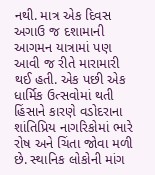નથી. માત્ર એક દિવસ અગાઉ જ દશામાની આગમન યાત્રામાં પણ આવી જ રીતે મારામારી થઈ હતી. એક પછી એક ધાર્મિક ઉત્સવોમાં થતી હિંસાને કારણે વડોદરાના શાંતિપ્રિય નાગરિકોમાં ભારે રોષ અને ચિંતા જોવા મળી છે. સ્થાનિક લોકોની માંગ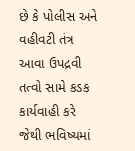છે કે પોલીસ અને વહીવટી તંત્ર આવા ઉપદ્રવી તત્વો સામે કડક કાર્યવાહી કરે જેથી ભવિષ્યમાં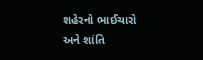શહેરનો ભાઈચારો અને શાંતિ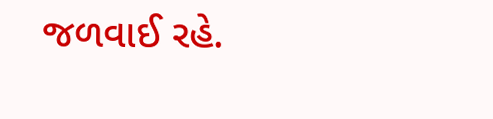જળવાઈ રહે.